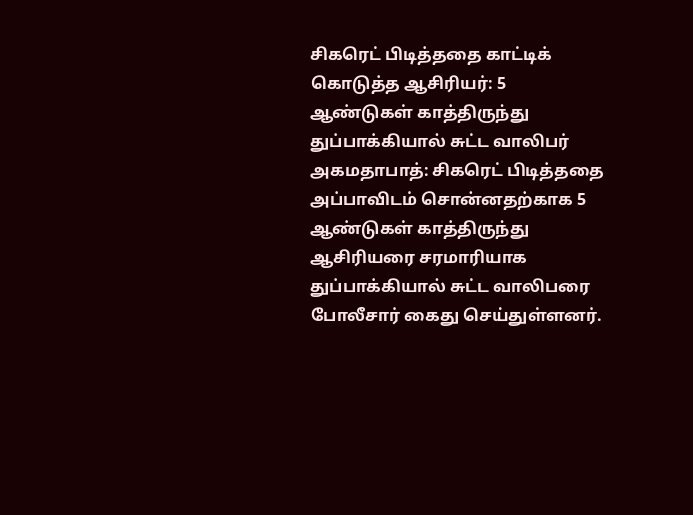சிகரெட் பிடித்ததை காட்டிக் கொடுத்த ஆசிரியர்: 5 ஆண்டுகள் காத்திருந்து துப்பாக்கியால் சுட்ட வாலிபர்
அகமதாபாத்: சிகரெட் பிடித்ததை அப்பாவிடம் சொன்னதற்காக 5 ஆண்டுகள் காத்திருந்து ஆசிரியரை சரமாரியாக துப்பாக்கியால் சுட்ட வாலிபரை போலீசார் கைது செய்துள்ளனர்.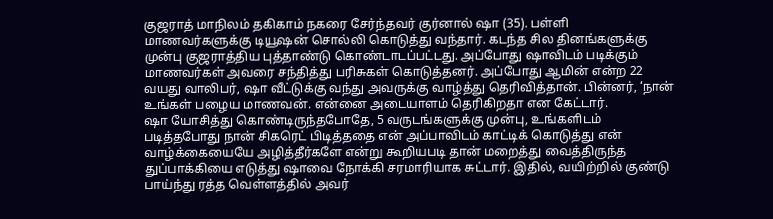குஜராத் மாநிலம் தகிகாம் நகரை சேர்ந்தவர் குர்னால் ஷா (35). பள்ளி மாணவர்களுக்கு டியூஷன் சொல்லி கொடுத்து வந்தார். கடந்த சில தினங்களுக்கு முன்பு குஜராத்திய புத்தாண்டு கொண்டாடப்பட்டது. அப்போது ஷாவிடம் படிக்கும் மாணவர்கள் அவரை சந்தித்து பரிசுகள் கொடுத்தனர். அப்போது ஆமின் என்ற 22 வயது வாலிபர், ஷா வீட்டுக்கு வந்து அவருக்கு வாழ்த்து தெரிவித்தான். பின்னர், ‘நான் உங்கள் பழைய மாணவன். என்னை அடையாளம் தெரிகிறதா என கேட்டார்.
ஷா யோசித்து கொண்டிருந்தபோதே, 5 வருடங்களுக்கு முன்பு, உங்களிடம் படித்தபோது நான் சிகரெட் பிடித்ததை என் அப்பாவிடம் காட்டிக் கொடுத்து என் வாழ்க்கையையே அழித்தீர்களே என்று கூறியபடி தான் மறைத்து வைத்திருந்த துப்பாக்கியை எடுத்து ஷாவை நோக்கி சரமாரியாக சுட்டார். இதில், வயிற்றில் குண்டு பாய்ந்து ரத்த வெள்ளத்தில் அவர்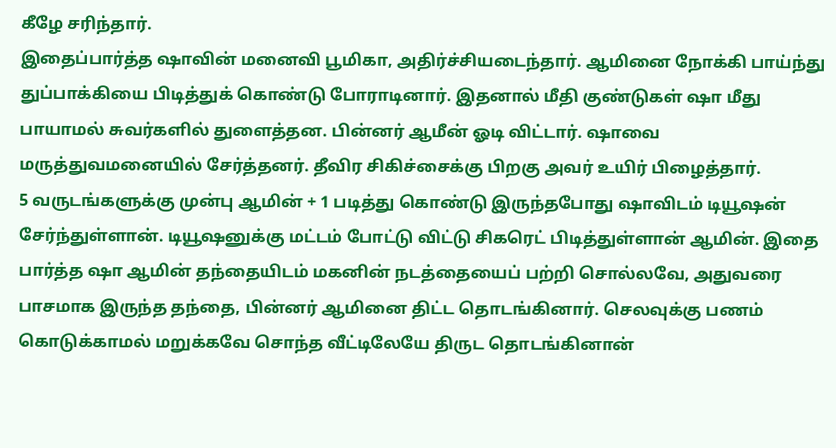கீழே சரிந்தார்.
இதைப்பார்த்த ஷாவின் மனைவி பூமிகா, அதிர்ச்சியடைந்தார். ஆமினை நோக்கி பாய்ந்து துப்பாக்கியை பிடித்துக் கொண்டு போராடினார். இதனால் மீதி குண்டுகள் ஷா மீது பாயாமல் சுவர்களில் துளைத்தன. பின்னர் ஆமீன் ஓடி விட்டார். ஷாவை மருத்துவமனையில் சேர்த்தனர். தீவிர சிகிச்சைக்கு பிறகு அவர் உயிர் பிழைத்தார்.
5 வருடங்களுக்கு முன்பு ஆமின் + 1 படித்து கொண்டு இருந்தபோது ஷாவிடம் டியூஷன் சேர்ந்துள்ளான். டியூஷனுக்கு மட்டம் போட்டு விட்டு சிகரெட் பிடித்துள்ளான் ஆமின். இதை பார்த்த ஷா ஆமின் தந்தையிடம் மகனின் நடத்தையைப் பற்றி சொல்லவே, அதுவரை பாசமாக இருந்த தந்தை, பின்னர் ஆமினை திட்ட தொடங்கினார். செலவுக்கு பணம் கொடுக்காமல் மறுக்கவே சொந்த வீட்டிலேயே திருட தொடங்கினான்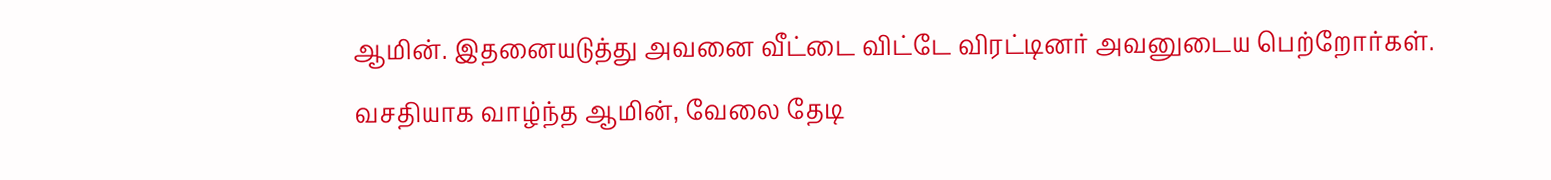ஆமின். இதனையடுத்து அவனை வீட்டை விட்டே விரட்டினர் அவனுடைய பெற்றோர்கள். வசதியாக வாழ்ந்த ஆமின், வேலை தேடி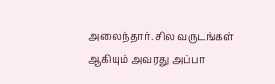அலைந்தார். சில வருடங்கள் ஆகியும் அவரது அப்பா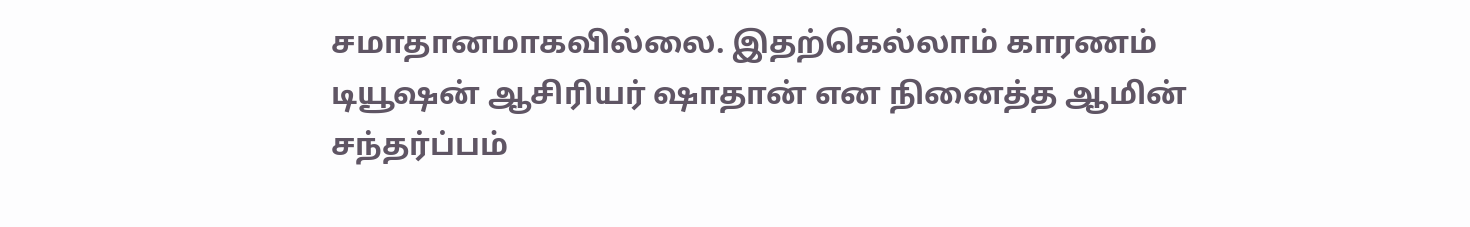சமாதானமாகவில்லை. இதற்கெல்லாம் காரணம் டியூஷன் ஆசிரியர் ஷாதான் என நினைத்த ஆமின் சந்தர்ப்பம்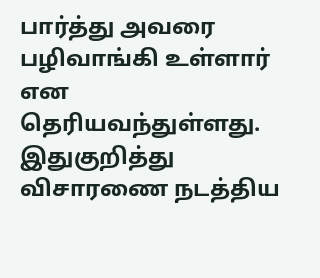பார்த்து அவரை பழிவாங்கி உள்ளார் என தெரியவந்துள்ளது. இதுகுறித்து விசாரணை நடத்திய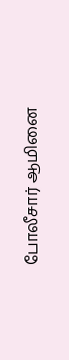போலீசார் ஆமினை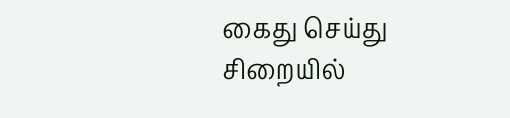கைது செய்து சிறையில்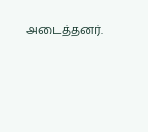அடைத்தனர்.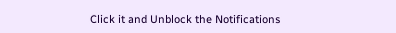Click it and Unblock the Notifications